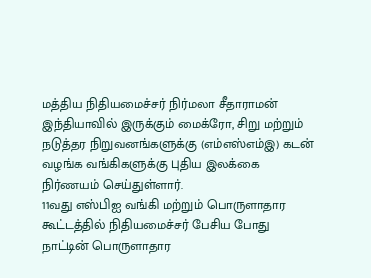மத்திய நிதியமைச்சர் நிர்மலா சீதாராமன் இந்தியாவில் இருக்கும் மைக்ரோ, சிறு மற்றும் நடுத்தர நிறுவனங்களுக்கு (எம்எஸ்எம்இ) கடன் வழங்க வங்கிகளுக்கு புதிய இலக்கை நிர்ணயம் செய்துள்ளார்.
11வது எஸ்பிஐ வங்கி மற்றும் பொருளாதார கூட்டத்தில் நிதியமைச்சர் பேசிய போது நாட்டின் பொருளாதார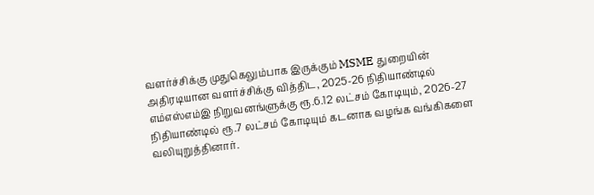வளர்ச்சிக்கு முதுகெலும்பாக இருக்கும் MSME துறையின் அதிரடியான வளர்ச்சிக்கு வித்திட, 2025-26 நிதியாண்டில் எம்எஸ்எம்இ நிறுவனங்ளுக்கு ரூ.6.12 லட்சம் கோடியும், 2026-27 நிதியாண்டில் ரூ.7 லட்சம் கோடியும் கடனாக வழங்க வங்கிகளை வலியுறுத்தினார்.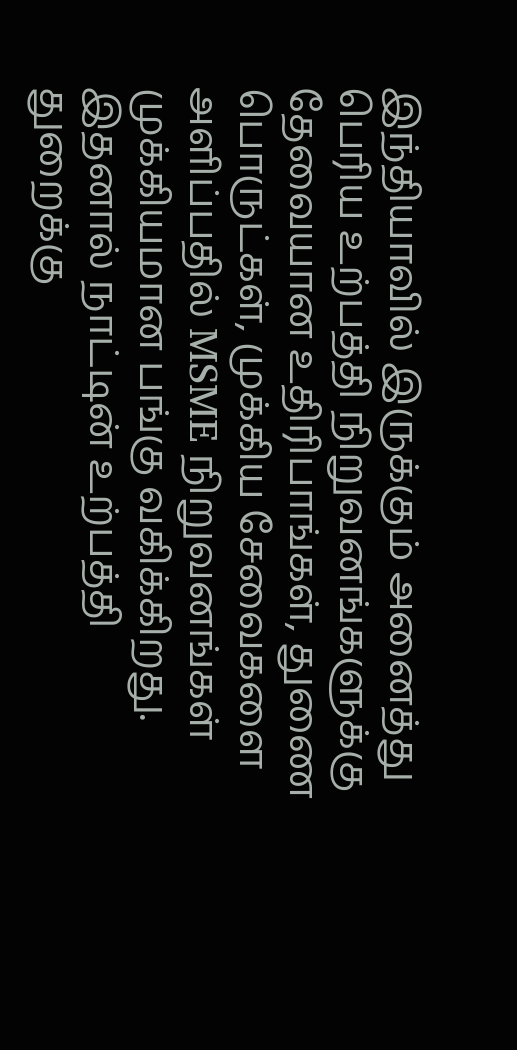இந்தியாவில் இருக்கும் அனைத்து பெரிய உற்பத்தி நிறுவனங்களுக்கு தேவையான உதிரிபாங்கள், துணை பொருட்கள், முக்கிய சேவைகளை அளிப்பதில் MSME நிறுவனங்கள் முக்கியமான பங்கு வகிக்கிறது. இதனால் நாட்டின் உற்பத்தி துறைக்கு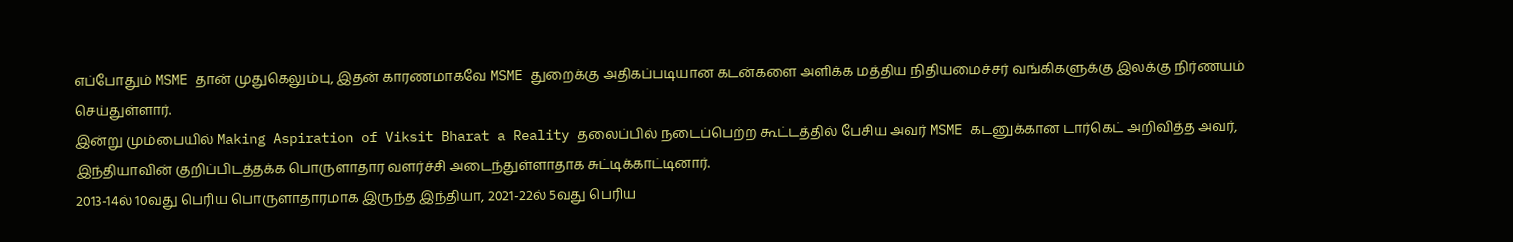எப்போதும் MSME தான் முதுகெலும்பு, இதன் காரணமாகவே MSME துறைக்கு அதிகப்படியான கடன்களை அளிக்க மத்திய நிதியமைச்சர் வங்கிகளுக்கு இலக்கு நிர்ணயம் செய்துள்ளார்.
இன்று மும்பையில் Making Aspiration of Viksit Bharat a Reality தலைப்பில் நடைப்பெற்ற கூட்டத்தில் பேசிய அவர் MSME கடனுக்கான டார்கெட் அறிவித்த அவர், இந்தியாவின் குறிப்பிடத்தக்க பொருளாதார வளர்ச்சி அடைந்துள்ளாதாக சுட்டிக்காட்டினார்.
2013-14ல் 10வது பெரிய பொருளாதாரமாக இருந்த இந்தியா, 2021-22ல் 5வது பெரிய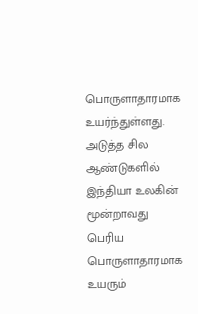பொருளாதாரமாக உயர்ந்துள்ளது. அடுத்த சில ஆண்டுகளில் இந்தியா உலகின் மூன்றாவது பெரிய பொருளாதாரமாக உயரும்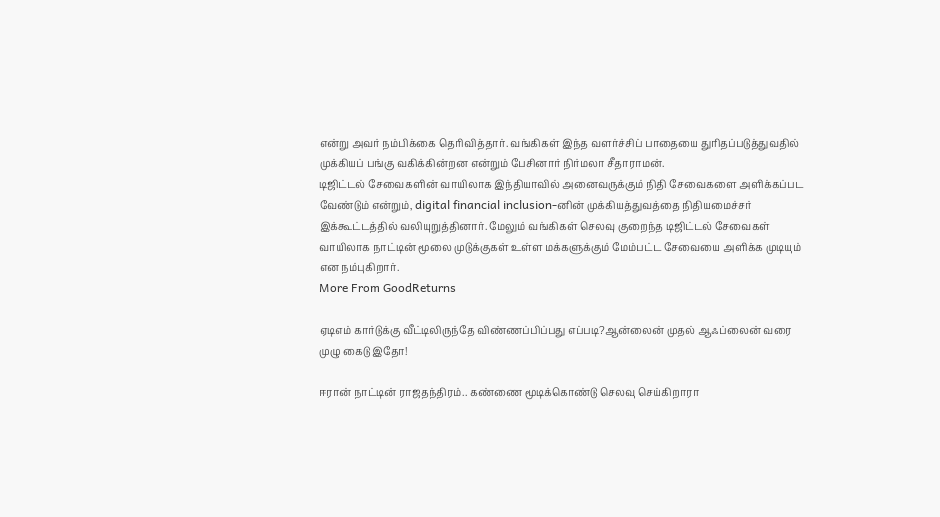என்று அவர் நம்பிக்கை தெரிவித்தார். வங்கிகள் இந்த வளர்ச்சிப் பாதையை துரிதப்படுத்துவதில் முக்கியப் பங்கு வகிக்கின்றன என்றும் பேசினார் நிர்மலா சீதாராமன்.
டிஜிட்டல் சேவைகளின் வாயிலாக இந்தியாவில் அனைவருக்கும் நிதி சேவைகளை அளிக்கப்பட வேண்டும் என்றும், digital financial inclusion-னின் முக்கியத்துவத்தை நிதியமைச்சர் இக்கூட்டத்தில் வலியுறுத்தினார். மேலும் வங்கிகள் செலவு குறைந்த டிஜிட்டல் சேவைகள் வாயிலாக நாட்டின் மூலை முடுக்குகள் உள்ள மக்களுக்கும் மேம்பட்ட சேவையை அளிக்க முடியும் என நம்புகிறார்.
More From GoodReturns

ஏடிஎம் கார்டுக்கு வீட்டிலிருந்தே விண்ணப்பிப்பது எப்படி?ஆன்லைன் முதல் ஆஃப்லைன் வரை முழு கைடு இதோ!

ஈரான் நாட்டின் ராஜதந்திரம்.. கண்ணை மூடிக்கொண்டு செலவு செய்கிறாரா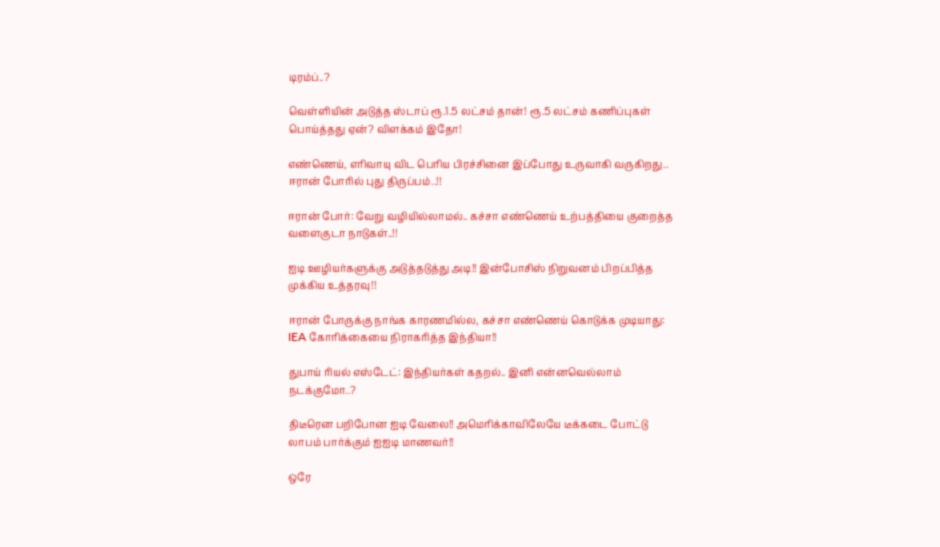டிரம்ப்..?

வெள்ளியின் அடுத்த ஸ்டாப் ரூ.1.5 லட்சம் தான்! ரூ.5 லட்சம் கணிப்புகள் பொய்த்தது ஏன்? விளக்கம் இதோ!

எண்ணெய், எரிவாயு விட பெரிய பிரச்சினை இப்போது உருவாகி வருகிறது.. ஈரான் போரில் புது திருப்பம்..!!

ஈரான் போர்: வேறு வழியில்லாமல்.. கச்சா எண்ணெய் உற்பத்தியை குறைத்த வளைகுடா நாடுகள்..!!

ஐடி ஊழியர்களுக்கு அடுத்தடுத்து அடி!! இன்போசிஸ் நிறுவனம் பிறப்பித்த முக்கிய உத்தரவு!!

ஈரான் போருக்கு நாங்க காரணமில்ல, கச்சா எண்ணெய் கொடுக்க முடியாது: IEA கோரிக்கையை நிராகரித்த இந்தியா!!

துபாய் ரியல் எஸ்டேட்: இந்தியர்கள் கதறல்.. இனி என்னவெல்லாம் நடக்குமோ..?

திடீரென பறிபோன ஐடி வேலை!! அமெரிக்காவிலேயே டீக்கடை போட்டு லாபம் பார்க்கும் ஐஐடி மாணவர்!!

ஒரே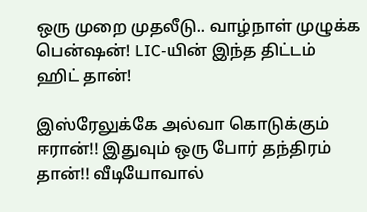ஒரு முறை முதலீடு.. வாழ்நாள் முழுக்க பென்ஷன்! LIC-யின் இந்த திட்டம் ஹிட் தான்!

இஸ்ரேலுக்கே அல்வா கொடுக்கும் ஈரான்!! இதுவும் ஒரு போர் தந்திரம் தான்!! வீடியோவால்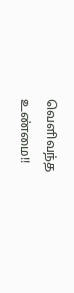வெளிவந்த உண்மை!!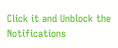Click it and Unblock the Notifications